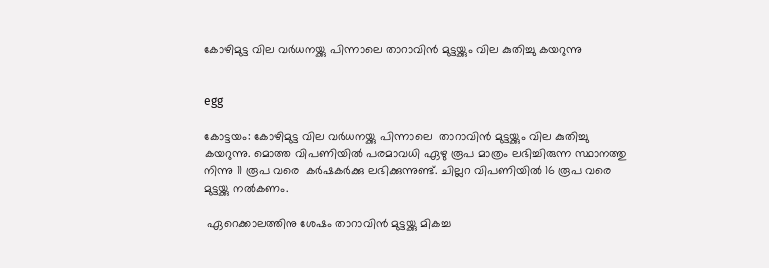കോഴിമുട്ട വില വർധനയ്ക്കു പിന്നാലെ താറാവിന്‍ മുട്ടയ്ക്കും വില കുതിച്ചു കയറുന്നു


egg

കോട്ടയം: കോഴിമുട്ട വില വർധനയ്ക്കു പിന്നാലെ  താറാവിന്‍ മുട്ടയ്ക്കും വില കുതിച്ചു കയറുന്നു. മൊത്ത വിപണിയിൽ പരമാവധി ഏഴു രൂപ മാത്രം ലഭിച്ചിരുന്ന സ്ഥാനത്തു നിന്നു 11 രൂപ വരെ  കര്‍ഷകര്‍ക്കു ലഭിക്കുന്നുണ്ട്. ചില്ലറ വിപണിയിൽ 16 രൂപ വരെ മുട്ടയ്ക്കു നൽകണം.

 ഏറെക്കാലത്തിനു ശേഷം താറാവിന്‍ മുട്ടയ്ക്കു മികച്ച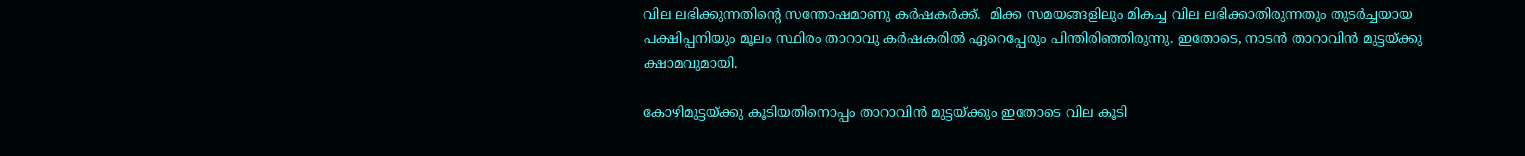വില ലഭിക്കുന്നതിന്റെ സന്തോഷമാണു കര്‍ഷകര്‍ക്ക്.  മിക്ക സമയങ്ങളിലും മികച്ച വില ലഭിക്കാതിരുന്നതും തുടര്‍ച്ചയായ പക്ഷിപ്പനിയും മൂലം സ്ഥിരം താറാവു കര്‍ഷകരില്‍ ഏറെപ്പേരും പിന്തിരിഞ്ഞിരുന്നു. ഇതോടെ, നാടന്‍ താറാവിന്‍ മുട്ടയ്ക്കു ക്ഷാമവുമായി.

കോഴിമുട്ടയ്ക്കു കൂടിയതിനൊപ്പം താറാവിന്‍ മുട്ടയ്ക്കും ഇതോടെ വില കൂടി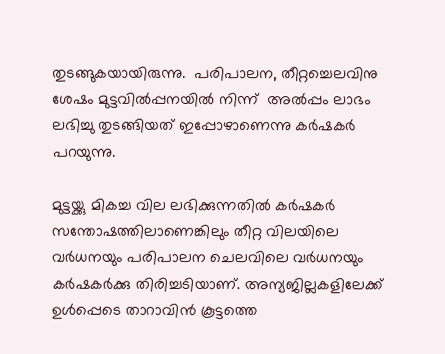തുടങ്ങുകയായിരുന്നു.  പരിപാലന, തീറ്റച്ചെലവിനു ശേഷം മുട്ടവില്‍പ്പനയില്‍ നിന്ന്  അല്‍പ്പം ലാഭം ലഭിച്ചു തുടങ്ങിയത് ഇപ്പോഴാണെന്നു കര്‍ഷകര്‍ പറയുന്നു.

മുട്ടയ്ക്കു മികച്ച വില ലഭിക്കുന്നതില്‍ കര്‍ഷകര്‍ സന്തോഷത്തിലാണെങ്കിലും തീറ്റ വിലയിലെ വര്‍ധനയും പരിപാലന ചെലവിലെ വര്‍ധനയും കര്‍ഷകര്‍ക്കു തിരിച്ചടിയാണ്. അന്യജില്ലകളിലേക്ക് ഉള്‍പ്പെടെ താറാവിന്‍ കൂട്ടത്തെ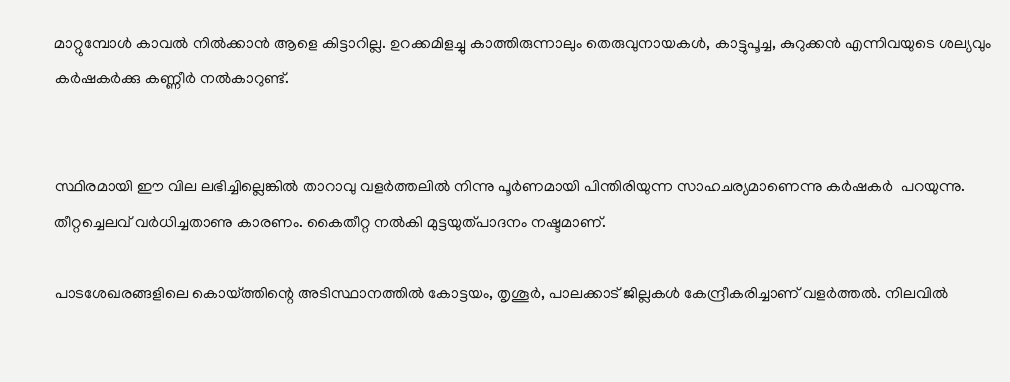മാറ്റുമ്പോള്‍ കാവല്‍ നില്‍ക്കാന്‍ ആളെ കിട്ടാറില്ല. ഉറക്കമിളച്ചു കാത്തിരുന്നാലും തെരുവുനായകള്‍, കാട്ടുപൂച്ച, കുറുക്കന്‍ എന്നിവയുടെ ശല്യവും കര്‍ഷകര്‍ക്കു കണ്ണീര്‍ നല്‍കാറുണ്ട്.


സ്ഥിരമായി ഈ വില ലഭിച്ചില്ലെങ്കില്‍ താറാവു വളര്‍ത്തലില്‍ നിന്നു പൂര്‍ണമായി പിന്തിരിയുന്ന സാഹചര്യമാണെന്നു കര്‍ഷകര്‍  പറയുന്നു. തീറ്റച്ചെലവ് വര്‍ധിച്ചതാണു കാരണം. കൈതീറ്റ നല്‍കി മുട്ടയുത്പാദനം നഷ്ടമാണ്.

പാടശേഖരങ്ങളിലെ കൊയ്ത്തിന്റെ അടിസ്ഥാനത്തില്‍ കോട്ടയം, തൃശൂര്‍, പാലക്കാട് ജില്ലകള്‍ കേന്ദ്രീകരിച്ചാണ് വളര്‍ത്തല്‍. നിലവില്‍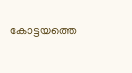കോട്ടയത്തെ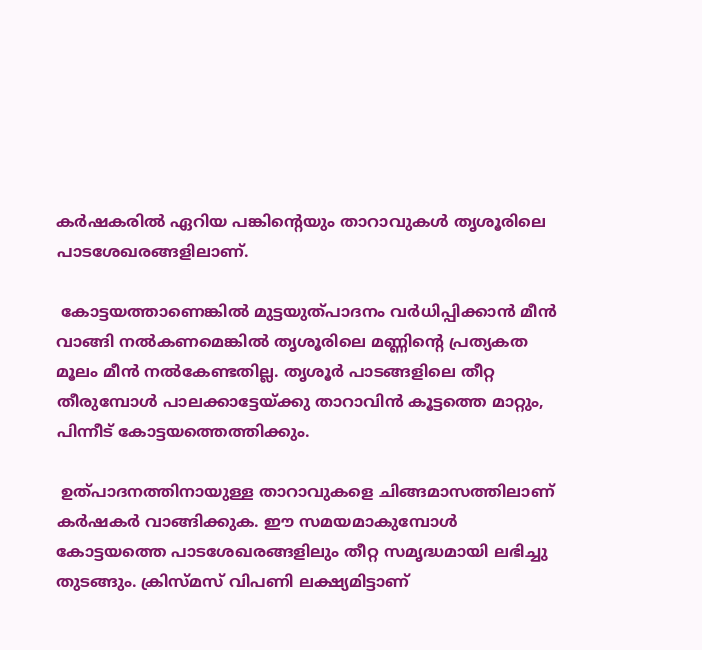കര്‍ഷകരില്‍ ഏറിയ പങ്കിന്റെയും താറാവുകള്‍ തൃശൂരിലെ പാടശേഖരങ്ങളിലാണ്.

 കോട്ടയത്താണെങ്കില്‍ മുട്ടയുത്പാദനം വര്‍ധിപ്പിക്കാന്‍ മീന്‍ വാങ്ങി നല്‍കണമെങ്കില്‍ തൃശൂരിലെ മണ്ണിന്റെ പ്രത്യകത മൂലം മീന്‍ നല്‍കേണ്ടതില്ല. തൃശൂര്‍ പാടങ്ങളിലെ തീറ്റ തീരുമ്പോള്‍ പാലക്കാട്ടേയ്ക്കു താറാവിന്‍ കൂട്ടത്തെ മാറ്റും, പിന്നീട് കോട്ടയത്തെത്തിക്കും.

 ഉത്പാദനത്തിനായുള്ള താറാവുകളെ ചിങ്ങമാസത്തിലാണ് കര്‍ഷകര്‍ വാങ്ങിക്കുക. ഈ സമയമാകുമ്പോള്‍ കോട്ടയത്തെ പാടശേഖരങ്ങളിലും തീറ്റ സമൃദ്ധമായി ലഭിച്ചു തുടങ്ങും. ക്രിസ്മസ് വിപണി ലക്ഷ്യമിട്ടാണ്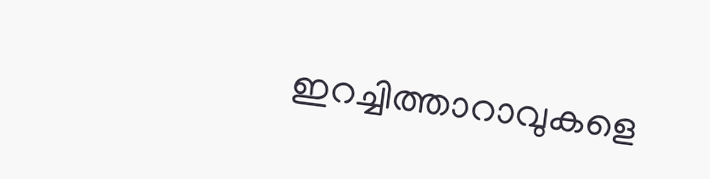ഇറച്ചിത്താറാവുകളെ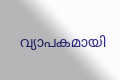വ്യാപകമായി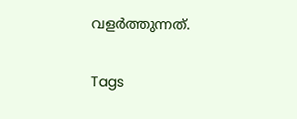വളര്‍ത്തുന്നത്.

Tags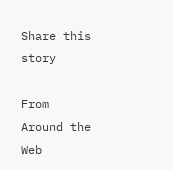Share this story

From Around the Web